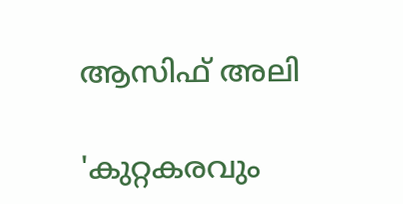ആസിഫ് അലി

'കുറ്റകരവും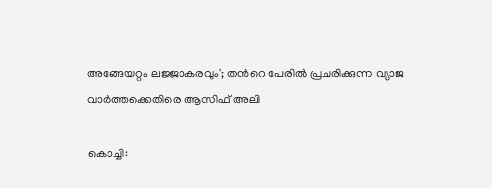അങ്ങേയറ്റം ലജ്ജാകരവും'; തന്‍റെ പേരിൽ പ്രചരിക്കുന്ന വ്യാജ വാർത്തക്കെതിരെ ആസിഫ് അലി

കൊച്ചി: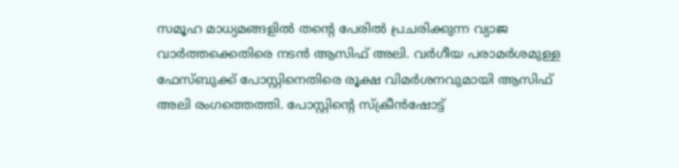സമൂഹ മാധ്യമങ്ങളിൽ തന്റെ പേരിൽ പ്രചരിക്കുന്ന വ്യാജ വാർത്തക്കെതിരെ നടൻ ആസിഫ് അലി. വർഗീയ പരാമർശമുള്ള ഫേസ്ബുക്ക് പോസ്റ്റിനെതിരെ രൂക്ഷ വിമർശനവുമായി ആസിഫ് അലി രംഗത്തെത്തി. പോസ്റ്റിന്‍റെ സ്ക്രീൻഷോട്ട്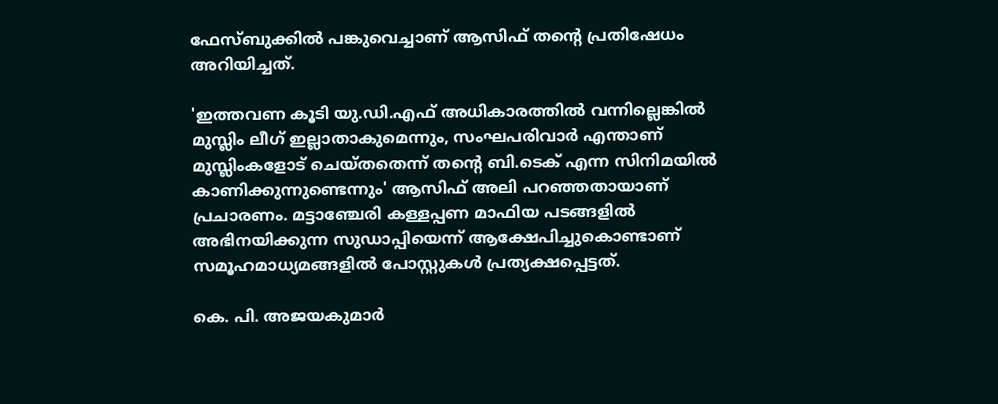ഫേസ്ബുക്കിൽ പങ്കുവെച്ചാണ് ആസിഫ് തന്‍റെ പ്രതിഷേധം അറിയിച്ചത്.

'ഇത്തവണ കൂടി യു.ഡി.എഫ് അധികാരത്തിൽ വന്നില്ലെങ്കിൽ മുസ്ലിം ലീഗ് ഇല്ലാതാകുമെന്നും, സംഘപരിവാർ എന്താണ് മുസ്ലിംകളോട് ചെയ്തതെന്ന് തന്‍റെ ബി.ടെക് എന്ന സിനിമയിൽ കാണിക്കുന്നുണ്ടെന്നും' ആസിഫ് അലി പറഞ്ഞതായാണ് പ്രചാരണം. മട്ടാഞ്ചേരി കള്ളപ്പണ മാഫിയ പടങ്ങളിൽ അഭിനയിക്കുന്ന സുഡാപ്പിയെന്ന് ആക്ഷേപിച്ചുകൊണ്ടാണ് സമൂഹമാധ്യമങ്ങളിൽ പോസ്റ്റുകൾ പ്രത്യക്ഷപ്പെട്ടത്.

കെ. പി. അജയകുമാർ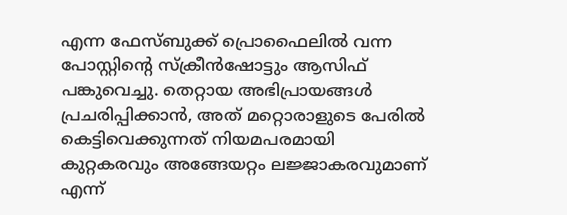എന്ന ഫേസ്ബുക്ക് പ്രൊഫൈലിൽ വന്ന പോസ്റ്റിന്‍റെ സ്ക്രീൻഷോട്ടും ആസിഫ് പങ്കുവെച്ചു. തെറ്റായ അഭിപ്രായങ്ങൾ പ്രചരിപ്പിക്കാൻ, അത് മറ്റൊരാളുടെ പേരിൽ കെട്ടിവെക്കുന്നത് നിയമപരമായി കുറ്റകരവും അങ്ങേയറ്റം ലജ്ജാകരവുമാണ് എന്ന്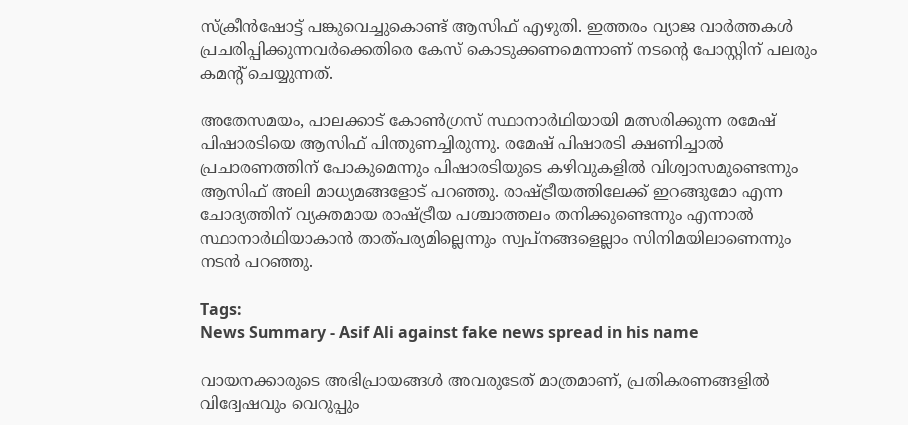സ്ക്രീൻഷോട്ട് പങ്കുവെച്ചുകൊണ്ട് ആസിഫ് എഴുതി. ഇത്തരം വ്യാജ വാർത്തകൾ പ്രചരിപ്പിക്കുന്നവർക്കെതിരെ കേസ് കൊടുക്കണമെന്നാണ് നടന്‍റെ പോസ്റ്റിന് പലരും കമന്‍റ് ചെയ്യുന്നത്.

അതേസമയം, പാലക്കാട് കോൺഗ്രസ് സ്ഥാനാർഥിയായി മത്സരിക്കുന്ന രമേഷ് പിഷാരടിയെ ആസിഫ് പിന്തുണച്ചിരുന്നു. രമേഷ് പിഷാരടി ക്ഷണിച്ചാൽ പ്രചാരണത്തിന് പോകുമെന്നും പിഷാരടിയുടെ കഴിവുകളിൽ വിശ്വാസമുണ്ടെന്നും ആസിഫ് അലി മാധ്യമങ്ങളോട് പറഞ്ഞു. രാഷ്ട്രീയത്തിലേക്ക് ഇറങ്ങുമോ എന്ന ചോദ്യത്തിന് വ്യക്തമായ രാഷ്ട്രീയ പശ്ചാത്തലം തനിക്കുണ്ടെന്നും എന്നാൽ സ്ഥാനാർഥിയാകാൻ താത്പര്യമില്ലെന്നും സ്വപ്നങ്ങളെല്ലാം സിനിമയിലാണെന്നും നടൻ പറഞ്ഞു.

Tags:
News Summary - Asif Ali against fake news spread in his name

വായനക്കാരുടെ അഭിപ്രായങ്ങള്‍ അവരുടേത് മാത്രമാണ്, പ്രതികരണങ്ങളിൽ വിദ്വേഷവും വെറുപ്പും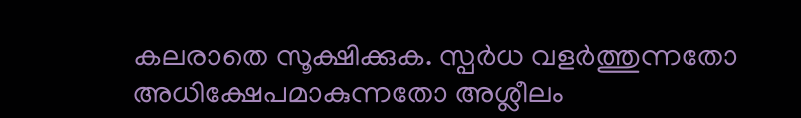കലരാതെ സൂക്ഷിക്കുക. സ്പർധ വളർത്തുന്നതോ അധിക്ഷേപമാകുന്നതോ അശ്ലീലം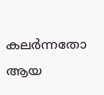കലർന്നതോ ആയ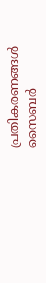പ്രതികരണങ്ങൾ സൈബർ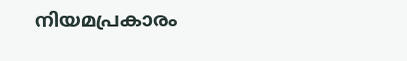നിയമപ്രകാരം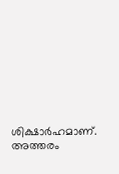ശിക്ഷാർഹമാണ്. അത്തരം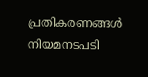പ്രതികരണങ്ങൾ നിയമനടപടി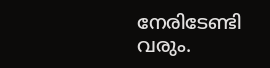നേരിടേണ്ടി വരും.